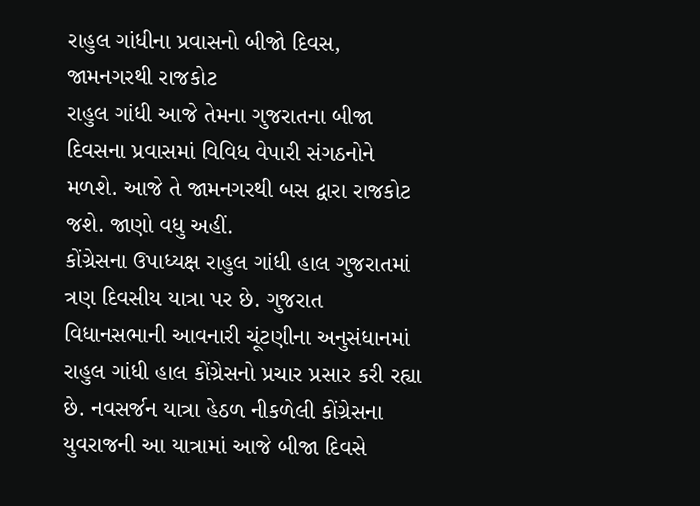રાહુલ ગાંધીના પ્રવાસનો બીજો દિવસ, જામનગરથી રાજકોટ
રાહુલ ગાંધી આજે તેમના ગુજરાતના બીજા દિવસના પ્રવાસમાં વિવિધ વેપારી સંગઠનોને મળશે. આજે તે જામનગરથી બસ દ્વારા રાજકોટ જશે. જાણો વધુ અહીં.
કોંગ્રેસના ઉપાધ્યક્ષ રાહુલ ગાંધી હાલ ગુજરાતમાં ત્રણ દિવસીય યાત્રા પર છે. ગુજરાત વિધાનસભાની આવનારી ચૂંટણીના અનુસંધાનમાં રાહુલ ગાંધી હાલ કોંગ્રેસનો પ્રચાર પ્રસાર કરી રહ્યા છે. નવસર્જન યાત્રા હેઠળ નીકળેલી કોંગ્રેસના યુવરાજની આ યાત્રામાં આજે બીજા દિવસે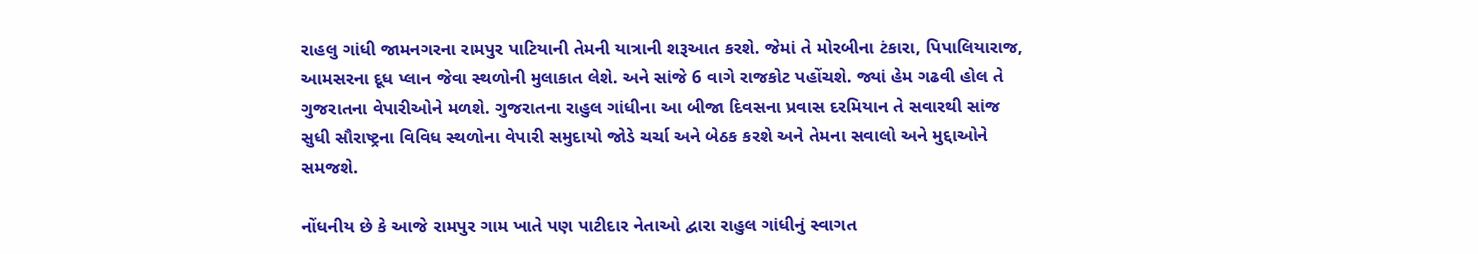રાહલુ ગાંધી જામનગરના રામપુર પાટિયાની તેમની યાત્રાની શરૂઆત કરશે. જેમાં તે મોરબીના ટંકારા, પિપાલિયારાજ, આમસરના દૂધ પ્લાન જેવા સ્થળોની મુલાકાત લેશે. અને સાંજે 6 વાગે રાજકોટ પહોંચશે. જ્યાં હેમ ગઢવી હોલ તે ગુજરાતના વેપારીઓને મળશે. ગુજરાતના રાહુલ ગાંધીના આ બીજા દિવસના પ્રવાસ દરમિયાન તે સવારથી સાંજ સુધી સૌરાષ્ટ્રના વિવિધ સ્થળોના વેપારી સમુદાયો જોડે ચર્ચા અને બેઠક કરશે અને તેમના સવાલો અને મુદ્દાઓને સમજશે.

નોંધનીય છે કે આજે રામપુર ગામ ખાતે પણ પાટીદાર નેતાઓ દ્વારા રાહુલ ગાંધીનું સ્વાગત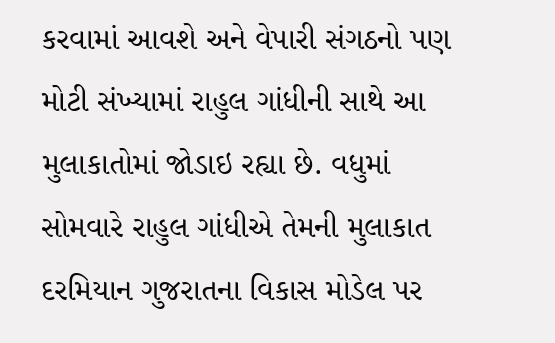કરવામાં આવશે અને વેપારી સંગઠનો પણ મોટી સંખ્યામાં રાહુલ ગાંધીની સાથે આ મુલાકાતોમાં જોડાઇ રહ્યા છે. વધુમાં સોમવારે રાહુલ ગાંધીએ તેમની મુલાકાત દરમિયાન ગુજરાતના વિકાસ મોડેલ પર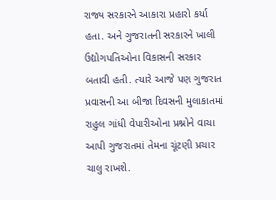રાજ્ય સરકારને આકારા પ્રહારો કર્યા હતા. અને ગુજરાતની સરકારને ખાલી ઉદ્યોગપતિઓના વિકાસની સરકાર બતાવી હતી. ત્યારે આજે પણ ગુજરાત પ્રવાસની આ બીજા દિવસની મુલાકાતમાં રાહુલ ગાંધી વેપારીઓના પ્રશ્નોને વાચા આપી ગુજરાતમાં તેમના ચૂંટણી પ્રચાર ચાલુ રાખશે.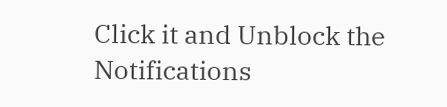Click it and Unblock the Notifications